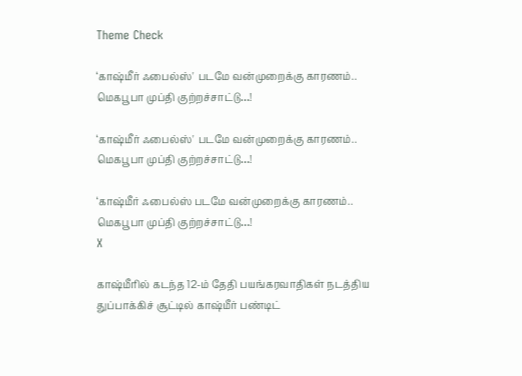Theme Check

‘காஷ்மீர் ஃபைல்ஸ்' படமே வன்முறைக்கு காரணம்.. மெகபூபா முப்தி குற்றச்சாட்டு…!

‘காஷ்மீர் ஃபைல்ஸ்' படமே வன்முறைக்கு காரணம்.. மெகபூபா முப்தி குற்றச்சாட்டு…!

‘காஷ்மீர் ஃபைல்ஸ் படமே வன்முறைக்கு காரணம்.. மெகபூபா முப்தி குற்றச்சாட்டு…!
X

காஷ்மீரில் கடந்த 12-ம் தேதி பயங்கரவாதிகள் நடத்திய துப்பாக்கிச் சூட்டில் காஷ்மீர் பண்டிட்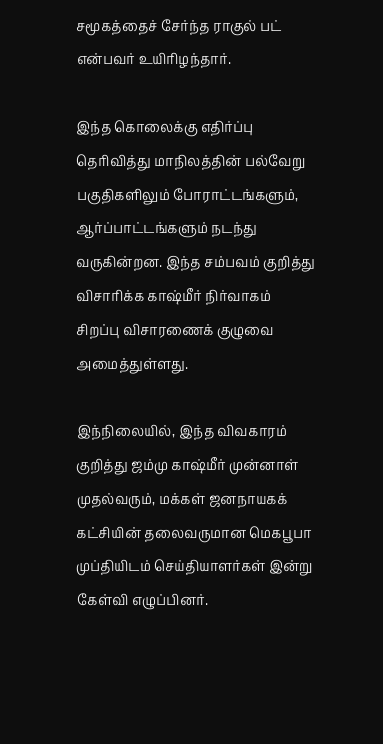சமூகத்தைச் சேர்ந்த ராகுல் பட் என்பவர் உயிரிழந்தார்.

இந்த கொலைக்கு எதிர்ப்பு தெரிவித்து மாநிலத்தின் பல்வேறு பகுதிகளிலும் போராட்டங்களும், ஆர்ப்பாட்டங்களும் நடந்து வருகின்றன. இந்த சம்பவம் குறித்து விசாரிக்க காஷ்மீர் நிர்வாகம் சிறப்பு விசாரணைக் குழுவை அமைத்துள்ளது.

இந்நிலையில், இந்த விவகாரம் குறித்து ஜம்மு காஷ்மீர் முன்னாள் முதல்வரும், மக்கள் ஜனநாயகக் கட்சியின் தலைவருமான மெகபூபா முப்தியிடம் செய்தியாளர்கள் இன்று கேள்வி எழுப்பினர்.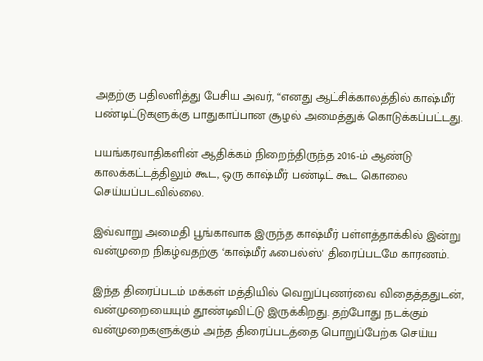அதற்கு பதிலளித்து பேசிய அவர், “எனது ஆட்சிக்காலத்தில் காஷ்மீர் பண்டிட்டுகளுக்கு பாதுகாப்பான சூழல் அமைத்துக் கொடுக்கப்பட்டது.

பயங்கரவாதிகளின் ஆதிக்கம் நிறைந்திருந்த 2016-ம் ஆண்டு காலக்கட்டத்திலும் கூட, ஒரு காஷ்மீர் பண்டிட் கூட கொலை செய்யப்படவில்லை.

இவ்வாறு அமைதி பூங்காவாக இருந்த காஷ்மீர் பள்ளத்தாக்கில் இன்று வன்முறை நிகழ்வதற்கு ‘காஷ்மீர் ஃபைல்ஸ்' திரைப்படமே காரணம்.

இந்த திரைப்படம் மக்கள் மத்தியில் வெறுப்புணர்வை விதைத்ததுடன், வன்முறையையும் தூண்டிவிட்டு இருக்கிறது. தற்போது நடக்கும் வன்முறைகளுக்கும் அந்த திரைப்படத்தை பொறுப்பேற்க செய்ய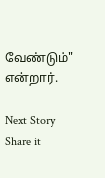வேண்டும்" என்றார்.

Next Story
Share it